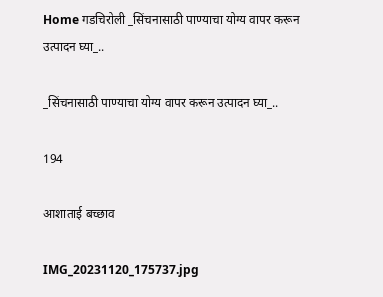Home गडचिरोली _सिंचनासाठी पाण्याचा योग्य वापर करून उत्पादन घ्या_..

_सिंचनासाठी पाण्याचा योग्य वापर करून उत्पादन घ्या_..

194

आशाताई बच्छाव

IMG_20231120_175737.jpg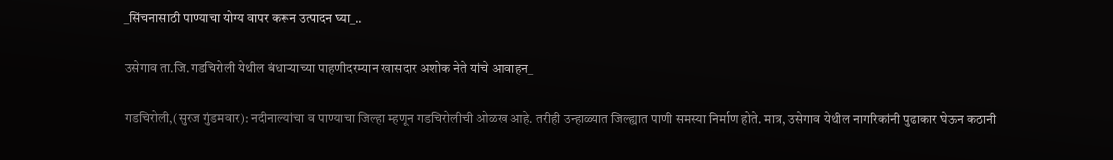_सिंचनासाठी पाण्याचा योग्य वापर करून उत्पादन घ्या_..

उसेगाव ता.जि.गडचिरोली येथील बंधाऱ्याच्या पाहणीदरम्यान खासदार अशोक नेते यांचे आवाहन_

गडचिरोली,(सुरज गुंडमवार): नदीनाल्यांचा व पाण्याचा जिल्हा म्हणून गडचिरोलीची ओळख आहे. तरीही उन्हाळ्यात जिल्ह्यात पाणी समस्या निर्माण होते. मात्र, उसेगाव येथील नागरिकांनी पुढाकार घेऊन कठानी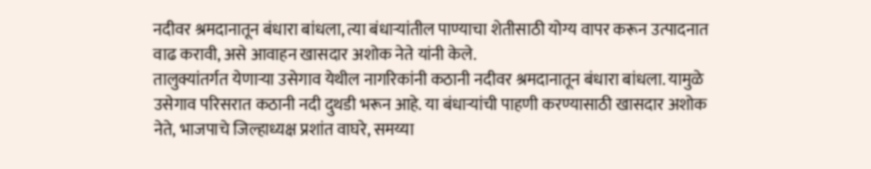नदीवर श्रमदानातून बंधारा बांधला, त्या बंधाऱ्यांतील पाण्याचा शेतीसाठी योग्य वापर करून उत्पादनात वाढ करावी, असे आवाहन खासदार अशोक नेते यांनी केले.
तालुक्यांतर्गत येणाऱ्या उसेगाव येथील नागरिकांनी कठानी नदीवर श्रमदानातून बंधारा बांधला. यामुळे उसेगाव परिसरात कठानी नदी दुथडी भरून आहे. या बंधाऱ्यांची पाहणी करण्यासाठी खासदार अशोक नेते, भाजपाचे जिल्हाध्यक्ष प्रशांत वाघरे, समय्या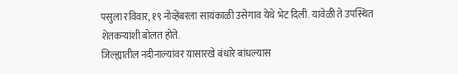पसुला रविवार, १९ नोव्हेंबरला सायंकाळी उसेगाव येथे भेट दिली. यावेळी ते उपस्थित शेतकऱ्यांशी बोलत होते.
जिल्ह्यातील नदीनाल्यांवर यासारखे बंधारे बांधल्यास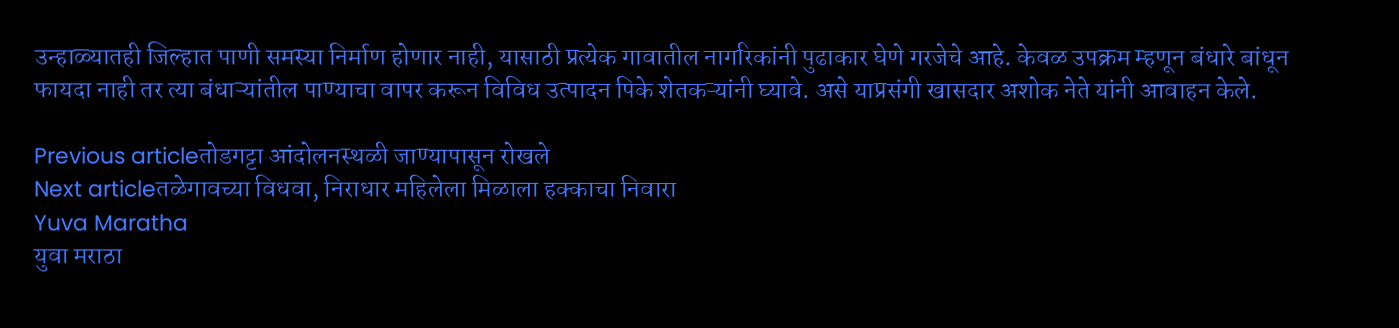उन्हाळ्यातही जिल्हात पाणी समस्या निर्माण होणार नाही, यासाठी प्रत्येक गावातील नागरिकांनी पुढाकार घेणे गरजेचे आहे. केवळ उपक्रम म्हणून बंधारे बांधून फायदा नाही तर त्या बंधाऱ्यांतील पाण्याचा वापर करून विविध उत्पादन पिके शेतकऱ्यांनी घ्यावे. असे याप्रसंगी खासदार अशोक नेते यांनी आवाहन केले.

Previous articleतोडगट्टा आंदोलनस्थळी जाण्यापासून रोखले
Next articleतळेगावच्या विधवा, निराधार महिलेला मिळाला हक्काचा निवारा
Yuva Maratha
युवा मराठा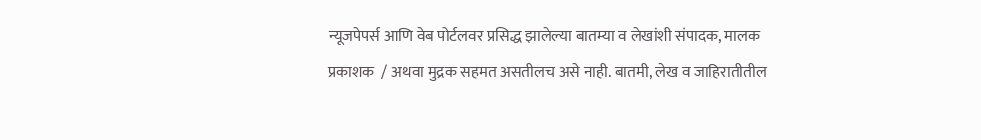न्यूजपेपर्स आणि वेब पोर्टलवर प्रसिद्ध झालेल्या बातम्या व लेखांशी संपादक, मालक प्रकाशक  / अथवा मुद्रक सहमत असतीलच असे नाही. बातमी, लेख व जाहिरातीतील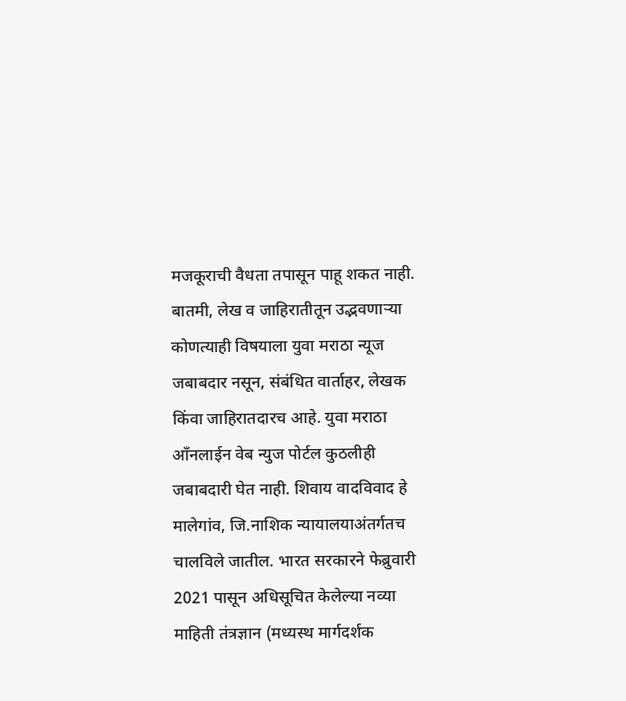मजकूराची वैधता तपासून पाहू शकत नाही. बातमी, लेख व जाहिरातीतून उद्भवणाऱ्या कोणत्याही विषयाला युवा मराठा न्यूज जबाबदार नसून, संबंधित वार्ताहर, लेखक किंवा जाहिरातदारच आहे. युवा मराठा आँनलाईन वेब न्युज पोर्टल कुठलीही जबाबदारी घेत नाही. शिवाय वादविवाद हे मालेगांव, जि.नाशिक न्यायालयाअंतर्गतच चालविले जातील. भारत सरकारने फेब्रुवारी 2021 पासून अधिसूचित केलेल्या नव्या माहिती तंत्रज्ञान (मध्यस्थ मार्गदर्शक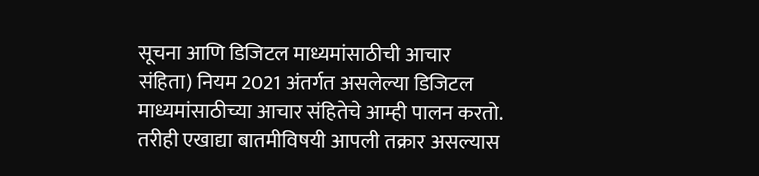सूचना आणि डिजिटल माध्यमांसाठीची आचार संहिता) नियम 2021 अंतर्गत असलेल्या डिजिटल माध्यमांसाठीच्या आचार संहितेचे आम्ही पालन करतो. तरीही एखाद्या बातमीविषयी आपली तक्रार असल्यास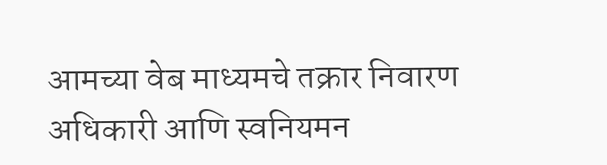आमच्या वेब माध्यमचे तक्रार निवारण अधिकारी आणि स्वनियमन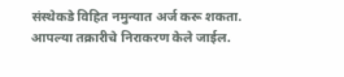संस्थेकडे विहित नमुन्यात अर्ज करू शकता. आपल्या तक्रारीचे निराकरण केले जाईल.